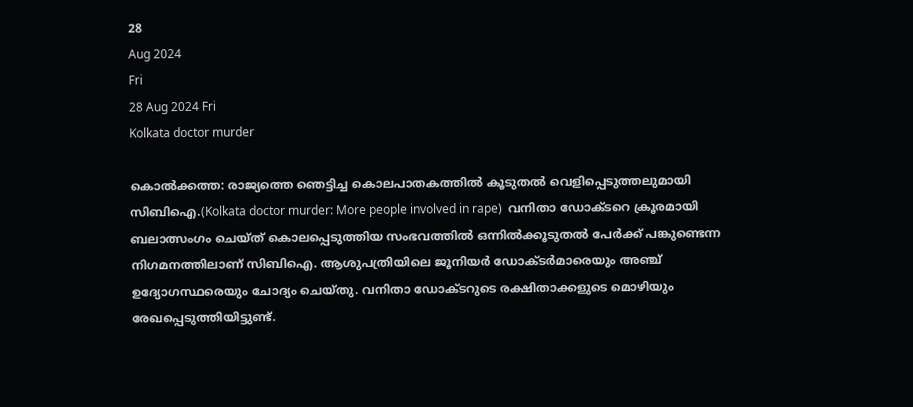28
Aug 2024
Fri
28 Aug 2024 Fri
Kolkata doctor murder

കൊല്‍ക്കത്ത: രാജ്യത്തെ ഞെട്ടിച്ച കൊലപാതകത്തില്‍ കൂടുതല്‍ വെളിപ്പെടുത്തലുമായി സിബിഐ.(Kolkata doctor murder: More people involved in rape)  വനിതാ ഡോക്ടറെ ക്രൂരമായി ബലാത്സംഗം ചെയ്ത് കൊലപ്പെടുത്തിയ സംഭവത്തില്‍ ഒന്നില്‍ക്കൂടുതല്‍ പേര്‍ക്ക് പങ്കുണ്ടെന്ന നിഗമനത്തിലാണ് സിബിഐ. ആശുപത്രിയിലെ ജൂനിയര്‍ ഡോക്ടര്‍മാരെയും അഞ്ച് ഉദ്യോഗസ്ഥരെയും ചോദ്യം ചെയ്തു. വനിതാ ഡോക്ടറുടെ രക്ഷിതാക്കളുടെ മൊഴിയും രേഖപ്പെടുത്തിയിട്ടുണ്ട്.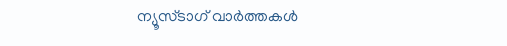ന്യൂസ്ടാഗ് വാര്‍ത്തകള്‍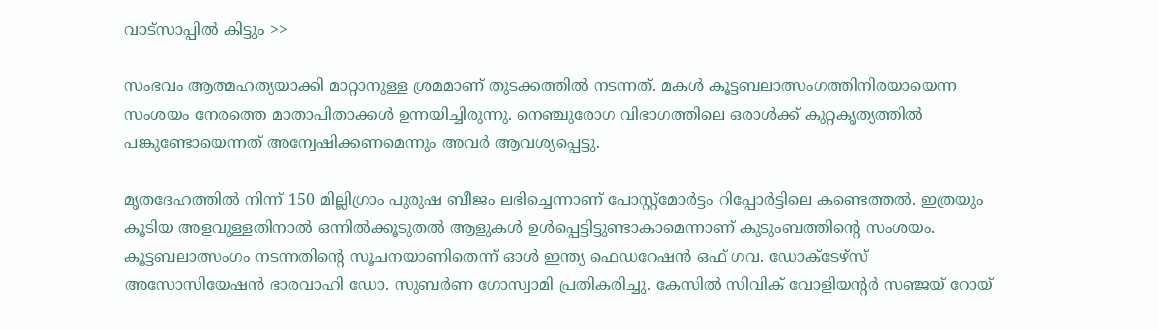വാട്‌സാപ്പില്‍ കിട്ടും >>

സംഭവം ആത്മഹത്യയാക്കി മാറ്റാനുള്ള ശ്രമമാണ് തുടക്കത്തില്‍ നടന്നത്. മകള്‍ കൂട്ടബലാത്സംഗത്തിനിരയായെന്ന സംശയം നേരത്തെ മാതാപിതാക്കള്‍ ഉന്നയിച്ചിരുന്നു. നെഞ്ചുരോഗ വിഭാഗത്തിലെ ഒരാള്‍ക്ക് കുറ്റകൃത്യത്തില്‍ പങ്കുണ്ടോയെന്നത് അന്വേഷിക്കണമെന്നും അവര്‍ ആവശ്യപ്പെട്ടു.

മൃതദേഹത്തില്‍ നിന്ന് 150 മില്ലിഗ്രാം പുരുഷ ബീജം ലഭിച്ചെന്നാണ് പോസ്റ്റ്മോര്‍ട്ടം റിപ്പോര്‍ട്ടിലെ കണ്ടെത്തല്‍. ഇത്രയും കൂടിയ അളവുള്ളതിനാല്‍ ഒന്നില്‍ക്കൂടുതല്‍ ആളുകള്‍ ഉള്‍പ്പെട്ടിട്ടുണ്ടാകാമെന്നാണ് കുടുംബത്തിന്റെ സംശയം. കൂട്ടബലാത്സംഗം നടന്നതിന്റെ സൂചനയാണിതെന്ന് ഓള്‍ ഇന്ത്യ ഫെഡറേഷന്‍ ഒഫ് ഗവ. ഡോക്ടേഴ്‌സ് അസോസിയേഷന്‍ ഭാരവാഹി ഡോ. സുബര്‍ണ ഗോസ്വാമി പ്രതികരിച്ചു. കേസില്‍ സിവിക് വോളിയന്റര്‍ സഞ്ജയ് റോയ്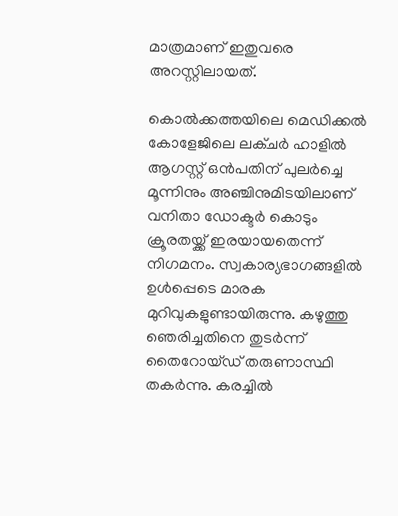മാത്രമാണ് ഇതുവരെ അറസ്റ്റിലായത്.

കൊല്‍ക്കത്തയിലെ മെഡിക്കല്‍ കോളേജിലെ ലക്ചര്‍ ഹാളില്‍ ആഗസ്റ്റ് ഒന്‍പതിന് പുലര്‍ച്ചെ മൂന്നിനും അഞ്ചിനുമിടയിലാണ് വനിതാ ഡോക്ടര്‍ കൊടും ക്രൂരതയ്ക്ക് ഇരയായതെന്ന് നിഗമനം. സ്വകാര്യഭാഗങ്ങളില്‍ ഉള്‍പ്പെടെ മാരക മുറിവുകളുണ്ടായിരുന്നു. കഴുത്തു ഞെരിച്ചതിനെ തുടര്‍ന്ന് തൈറോയ്ഡ് തരുണാസ്ഥി തകര്‍ന്നു. കരച്ചില്‍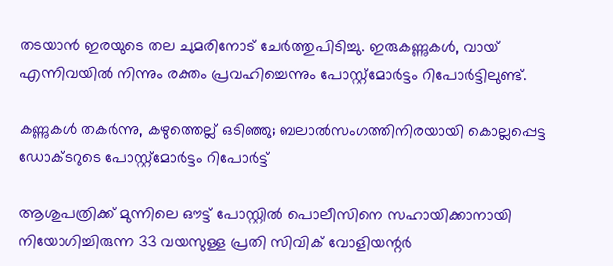തടയാന്‍ ഇരയുടെ തല ചുമരിനോട് ചേര്‍ത്തുപിടിച്ചു. ഇരുകണ്ണുകള്‍, വായ് എന്നിവയില്‍ നിന്നും രക്തം പ്രവഹിച്ചെന്നും പോസ്റ്റ്‌മോര്‍ട്ടം റിപോര്‍ട്ടിലുണ്ട്.

കണ്ണുകൾ തകർന്നു, കഴുത്തെല്ല് ഒടിഞ്ഞു; ബലാൽസംഗത്തിനിരയായി കൊല്ലപ്പെട്ട ഡോക്ടറുടെ പോസ്റ്റ്മോർട്ടം റിപോർട്ട്

ആശുപത്രിക്ക് മുന്നിലെ ഔട്ട് പോസ്റ്റില്‍ പൊലീസിനെ സഹായിക്കാനായി നിയോഗിച്ചിരുന്ന 33 വയസുള്ള പ്രതി സിവിക് വോളിയന്റര്‍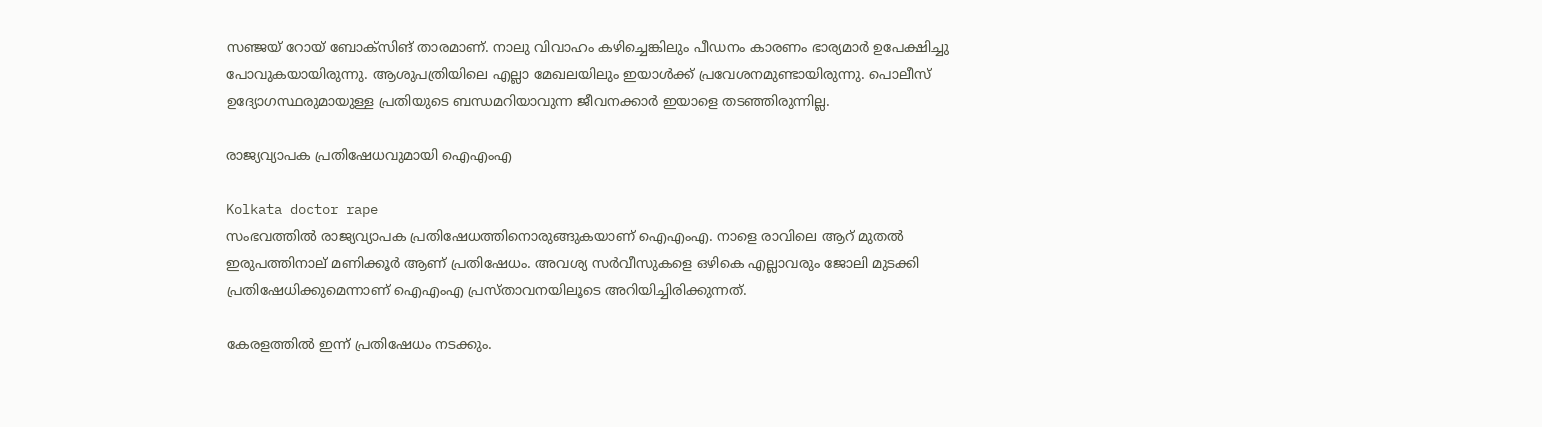സഞ്ജയ് റോയ് ബോക്സിങ് താരമാണ്. നാലു വിവാഹം കഴിച്ചെങ്കിലും പീഡനം കാരണം ഭാര്യമാര്‍ ഉപേക്ഷിച്ചു പോവുകയായിരുന്നു. ആശുപത്രിയിലെ എല്ലാ മേഖലയിലും ഇയാള്‍ക്ക് പ്രവേശനമുണ്ടായിരുന്നു. പൊലീസ് ഉദ്യോഗസ്ഥരുമായുള്ള പ്രതിയുടെ ബന്ധമറിയാവുന്ന ജീവനക്കാര്‍ ഇയാളെ തടഞ്ഞിരുന്നില്ല.

രാജ്യവ്യാപക പ്രതിഷേധവുമായി ഐഎംഎ

Kolkata doctor rape
സംഭവത്തില്‍ രാജ്യവ്യാപക പ്രതിഷേധത്തിനൊരുങ്ങുകയാണ് ഐഎംഎ. നാളെ രാവിലെ ആറ് മുതല്‍ ഇരുപത്തിനാല് മണിക്കൂര്‍ ആണ് പ്രതിഷേധം. അവശ്യ സര്‍വീസുകളെ ഒഴികെ എല്ലാവരും ജോലി മുടക്കി പ്രതിഷേധിക്കുമെന്നാണ് ഐഎംഎ പ്രസ്താവനയിലൂടെ അറിയിച്ചിരിക്കുന്നത്.

കേരളത്തില്‍ ഇന്ന് പ്രതിഷേധം നടക്കും.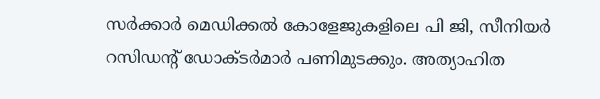സര്‍ക്കാര്‍ മെഡിക്കല്‍ കോളേജുകളിലെ പി ജി, സീനിയര്‍ റസിഡന്റ് ഡോക്ടര്‍മാര്‍ പണിമുടക്കും. അത്യാഹിത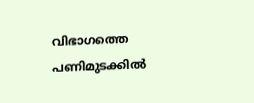വിഭാഗത്തെ പണിമുടക്കില്‍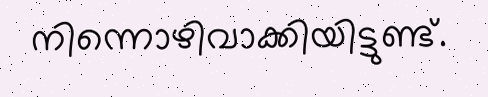നിന്നൊഴിവാക്കിയിട്ടുണ്ട്.